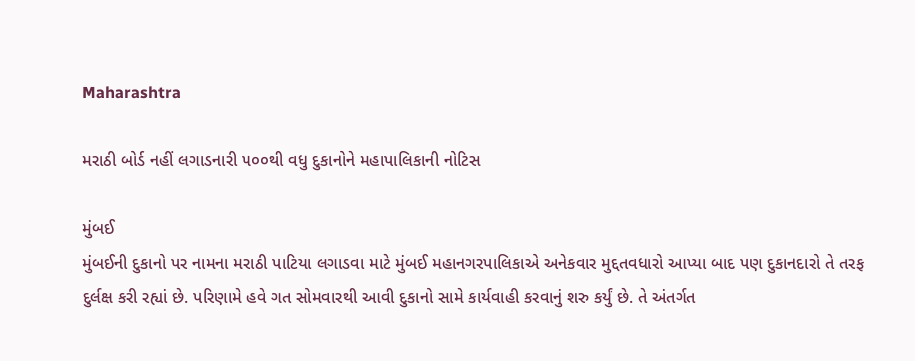Maharashtra

મરાઠી બોર્ડ નહીં લગાડનારી ૫૦૦થી વધુ દુકાનોને મહાપાલિકાની નોટિસ

મુંબઈ
મુંબઈની દુકાનો પર નામના મરાઠી પાટિયા લગાડવા માટે મુંબઈ મહાનગરપાલિકાએ અનેકવાર મુદ્દતવધારો આપ્યા બાદ પણ દુકાનદારો તે તરફ દુર્લક્ષ કરી રહ્યાં છે. પરિણામે હવે ગત સોમવારથી આવી દુકાનો સામે કાર્યવાહી કરવાનું શરુ કર્યું છે. તે અંતર્ગત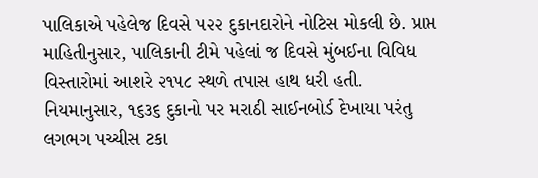પાલિકાએ પહેલેજ દિવસે ૫૨૨ દુકાનદારોને નોટિસ મોકલી છે. પ્રાપ્ત માહિતીનુસાર, પાલિકાની ટીમે પહેલાં જ દિવસે મુંબઈના વિવિધ વિસ્તારોમાં આશરે ૨૧૫૮ સ્થળે તપાસ હાથ ધરી હતી. નિયમાનુસાર, ૧૬૩૬ દુકાનો પર મરાઠી સાઈનબોર્ડ દેખાયા પરંતુ લગભગ પચ્ચીસ ટકા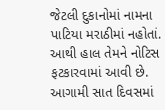જેટલી દુકાનોમાં નામના પાટિયા મરાઠીમાં નહોતાં. આથી હાલ તેમને નોટિસ ફટકારવામાં આવી છે. આગામી સાત દિવસમાં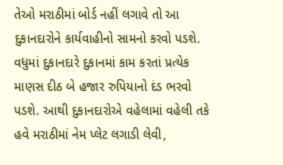તેઓ મરાઠીમાં બોર્ડ નહીં લગાવે તો આ દુકાનદારોને કાર્યવાહીનો સામનો કરવો પડશે. વધુમાં દુકાનદારે દુકાનમાં કામ કરતાં પ્રત્યેક માણસ દીઠ બે હજાર રુપિયાનો દંડ ભરવો પડશે. આથી દુકાનદારોએ વહેલામાં વહેલી તકે હવે મરાઠીમાં નેમ પ્લેટ લગાડી લેવી,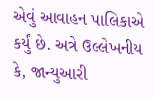એવું આવાહન પાલિકાએ કર્યું છે. અત્રે ઉલ્લેખનીય કે, જાન્યુઆરી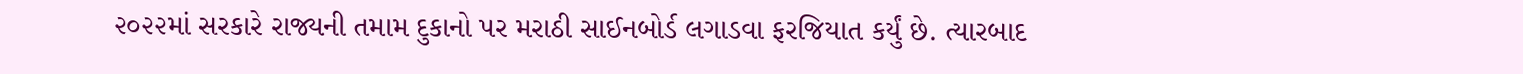૨૦૨૨માં સરકારે રાજ્યની તમામ દુકાનો પર મરાઠી સાઈનબોર્ડ લગાડવા ફરજિયાત કર્યું છે. ત્યારબાદ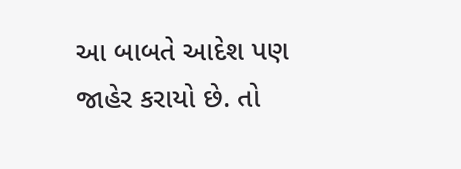આ બાબતે આદેશ પણ જાહેર કરાયો છે. તો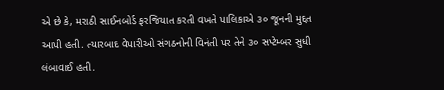એ છે કે, મરાઠી સાઈનબોર્ડ ફરજિયાત કરતી વખતે પાલિકાએ ૩૦ જૂનની મુદ્દત આપી હતી. ત્યારબાદ વેપારીઓ સંગઠનોની વિનંતી પર તેને ૩૦ સપ્ટેમ્બર સુધી લંબાવાઈ હતી.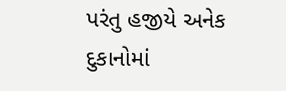પરંતુ હજીયે અનેક દુકાનોમાં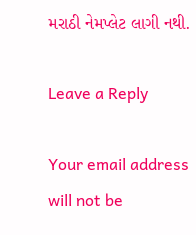મરાઠી નેમપ્લેટ લાગી નથી.

Leave a Reply

Your email address will not be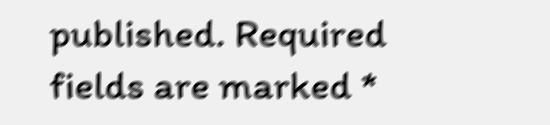published. Required fields are marked *